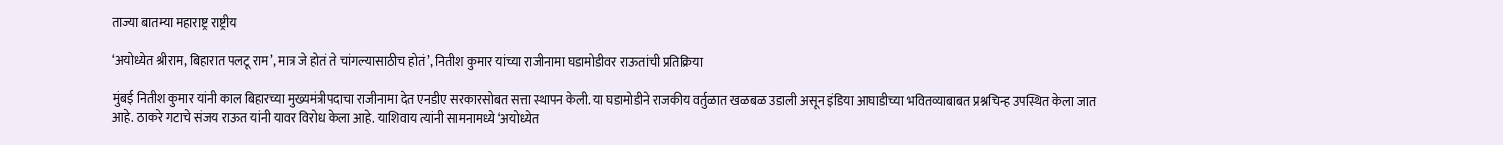ताज्या बातम्या महाराष्ट्र राष्ट्रीय

‘अयोध्येत श्रीराम, बिहारात पलटू राम’, मात्र जे होतं ते चांगल्यासाठीच होतं’, नितीश कुमार यांच्या राजीनामा घडामोडीवर राऊतांची प्रतिक्रिया

मुंबई नितीश कुमार यांनी काल बिहारच्या मुख्यमंत्रीपदाचा राजीनामा देत एनडीए सरकारसोबत सत्ता स्थापन केली. या घडामोडीने राजकीय वर्तुळात खळबळ उडाली असून इंडिया आघाडीच्या भवितव्याबाबत प्रश्नचिन्ह उपस्थित केला जात आहे. ठाकरे गटाचे संजय राऊत यांनी यावर विरोध केला आहे. याशिवाय त्यांनी सामनामध्ये ‘अयोध्येत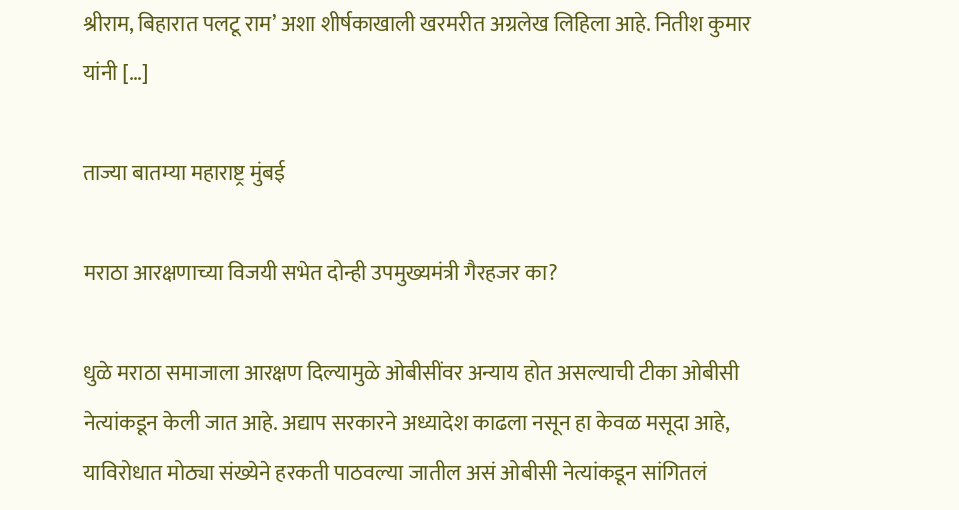श्रीराम, बिहारात पलटू राम’ अशा शीर्षकाखाली खरमरीत अग्रलेख लिहिला आहे. नितीश कुमार यांनी […]

ताज्या बातम्या महाराष्ट्र मुंबई

मराठा आरक्षणाच्या विजयी सभेत दोन्ही उपमुख्यमंत्री गैरहजर का?

धुळे मराठा समाजाला आरक्षण दिल्यामुळे ओबीसींवर अन्याय होत असल्याची टीका ओबीसी नेत्यांकडून केली जात आहे. अद्याप सरकारने अध्यादेश काढला नसून हा केवळ मसूदा आहे, याविरोधात मोठ्या संख्येने हरकती पाठवल्या जातील असं ओबीसी नेत्यांकडून सांगितलं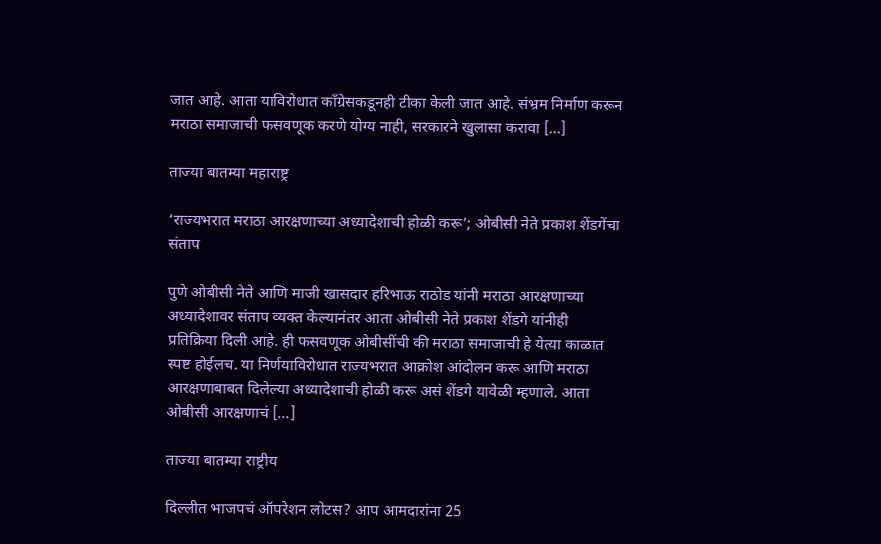जात आहे. आता याविरोधात काँग्रेसकडूनही टीका केली जात आहे. संभ्रम निर्माण करून मराठा समाजाची फसवणूक करणे योग्य नाही, सरकारने खुलासा करावा […]

ताज्या बातम्या महाराष्ट्र

‘राज्यभरात मराठा आरक्षणाच्या अध्यादेशाची होळी करू’; ओबीसी नेते प्रकाश शेंडगेंचा संताप

पुणे ओबीसी नेते आणि माजी खासदार हरिभाऊ राठोड यांनी मराठा आरक्षणाच्या अध्यादेशावर संताप व्यक्त केल्यानंतर आता ओबीसी नेते प्रकाश शेंडगे यांनीही प्रतिक्रिया दिली आहे. ही फसवणूक ओबीसींची की मराठा समाजाची हे येत्या काळात स्पष्ट होईलच. या निर्णयाविरोधात राज्यभरात आक्रोश आंदोलन करू आणि मराठा आरक्षणाबाबत दिलेल्या अध्यादेशाची होळी करू असं शेंडगे यावेळी म्हणाले. आता ओबीसी आरक्षणाचं […]

ताज्या बातम्या राष्ट्रीय

दिल्लीत भाजपचं ऑपरेशन लोटस? आप आमदारांना 25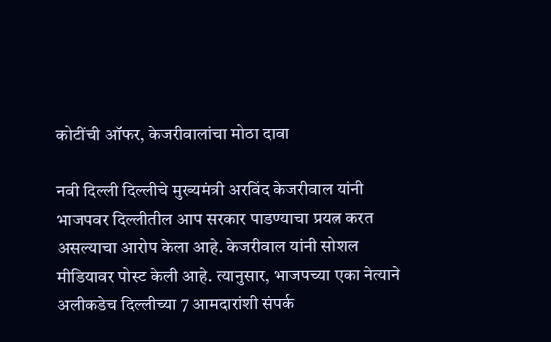कोटींची ऑफर, केजरीवालांचा मोठा दावा

नवी दिल्ली दिल्लीचे मुख्यमंत्री अरविंद केजरीवाल यांनी भाजपवर दिल्लीतील आप सरकार पाडण्याचा प्रयत्न करत असल्याचा आरोप केला आहे. केजरीवाल यांनी सोशल मीडियावर पोस्ट केली आहे. त्यानुसार, भाजपच्या एका नेत्याने अलीकडेच दिल्लीच्या 7 आमदारांशी संपर्क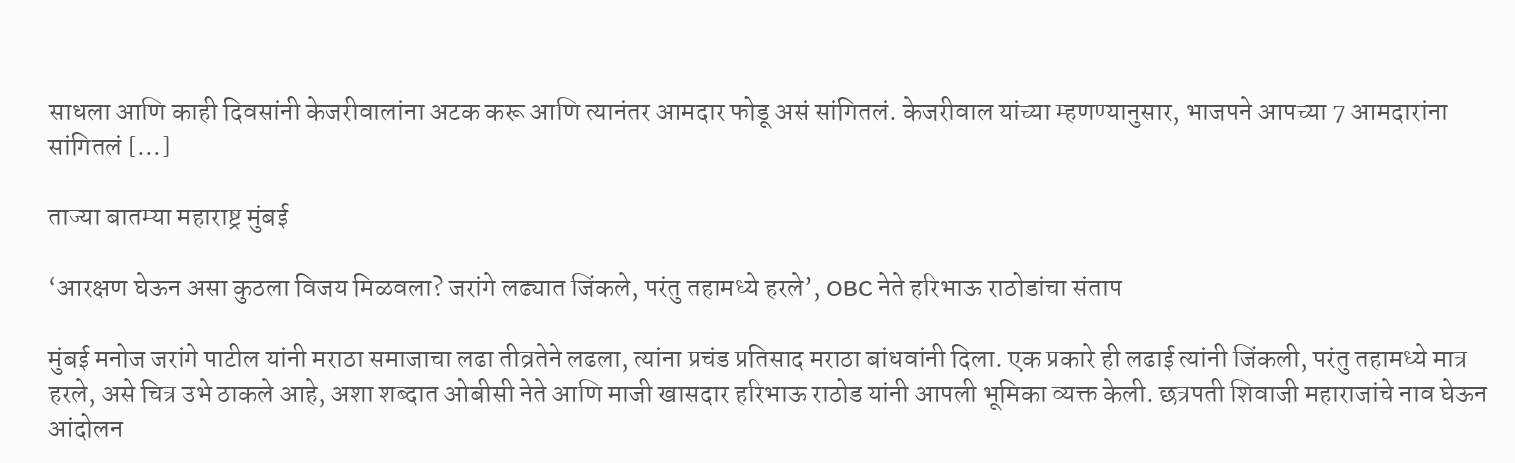साधला आणि काही दिवसांनी केजरीवालांना अटक करू आणि त्यानंतर आमदार फोडू असं सांगितलं. केजरीवाल यांच्या म्हणण्यानुसार, भाजपने आपच्या 7 आमदारांना सांगितलं […]

ताज्या बातम्या महाराष्ट्र मुंबई

‘आरक्षण घेऊन असा कुठला विजय मिळवला? जरांगे लढ्यात जिंकले, परंतु तहामध्ये हरले’, OBC नेते हरिभाऊ राठोडांचा संताप

मुंबई मनोज जरांगे पाटील यांनी मराठा समाजाचा लढा तीव्रतेने लढला, त्यांना प्रचंड प्रतिसाद मराठा बांधवांनी दिला. एक प्रकारे ही लढाई त्यांनी जिंकली, परंतु तहामध्ये मात्र हरले, असे चित्र उभे ठाकले आहे, अशा शब्दात ओबीसी नेते आणि माजी खासदार हरिभाऊ राठोड यांनी आपली भूमिका व्यक्त केली. छत्रपती शिवाजी महाराजांचे नाव घेऊन आंदोलन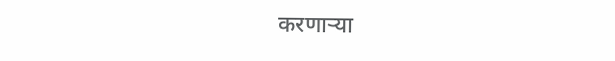करणाऱ्या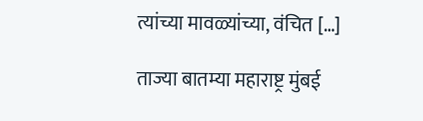त्यांच्या मावळ्यांच्या, वंचित […]

ताज्या बातम्या महाराष्ट्र मुंबई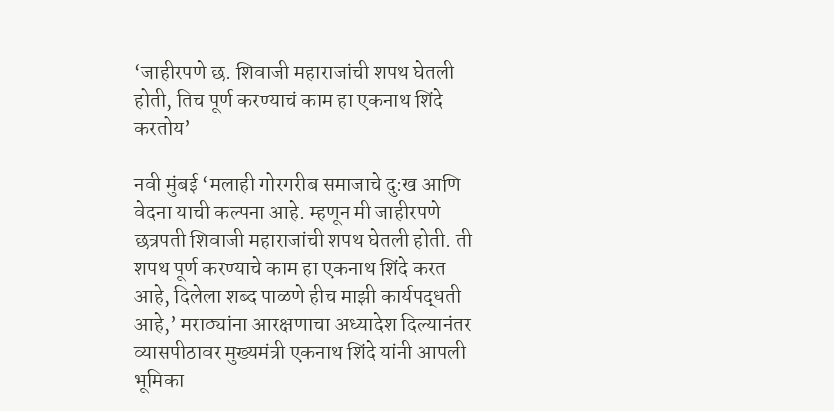‘जाहीरपणे छ. शिवाजी महाराजांची शपथ घेतली होती, तिच पूर्ण करण्याचं काम हा एकनाथ शिंदे करतोय’

नवी मुंबई ‘मलाही गोरगरीब समाजाचे दु:ख आणि वेदना याची कल्पना आहे. म्हणून मी जाहीरपणे छत्रपती शिवाजी महाराजांची शपथ घेतली होती. ती शपथ पूर्ण करण्याचे काम हा एकनाथ शिंदे करत आहे, दिलेला शब्द पाळणे हीच माझी कार्यपद्धती आहे,’ मराठ्यांना आरक्षणाचा अध्यादेश दिल्यानंतर व्यासपीठावर मुख्यमंत्री एकनाथ शिंदे यांनी आपली भूमिका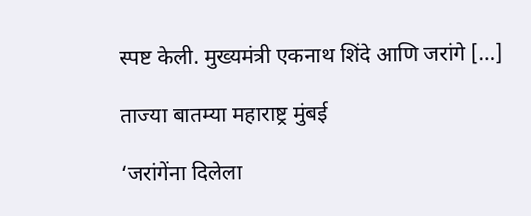स्पष्ट केली. मुख्यमंत्री एकनाथ शिंदे आणि जरांगे […]

ताज्या बातम्या महाराष्ट्र मुंबई

‘जरांगेंना दिलेला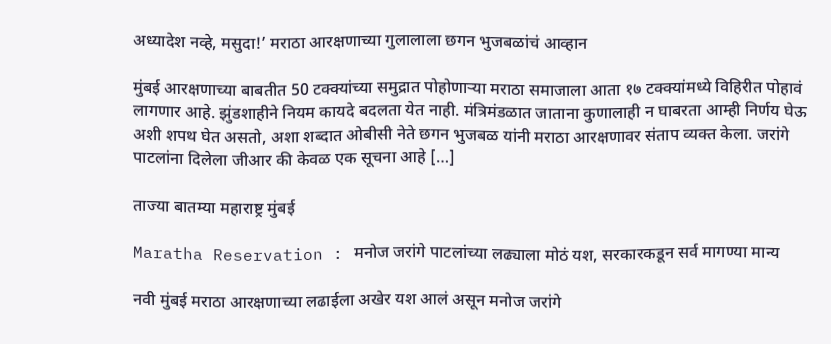अध्यादेश नव्हे, मसुदा!’ मराठा आरक्षणाच्या गुलालाला छगन भुजबळांचं आव्हान

मुंबई आरक्षणाच्या बाबतीत 50 टक्क्यांच्या समुद्रात पोहोणाऱ्या मराठा समाजाला आता १७ टक्क्यांमध्ये विहिरीत पोहावं लागणार आहे. झुंडशाहीने नियम कायदे बदलता येत नाही. मंत्रिमंडळात जाताना कुणालाही न घाबरता आम्ही निर्णय घेऊ अशी शपथ घेत असतो, अशा शब्दात ओबीसी नेते छगन भुजबळ यांनी मराठा आरक्षणावर संताप व्यक्त केला. जरांगे पाटलांना दिलेला जीआर की केवळ एक सूचना आहे […]

ताज्या बातम्या महाराष्ट्र मुंबई

Maratha Reservation : मनोज जरांगे पाटलांच्या लढ्याला मोठं यश, सरकारकडून सर्व मागण्या मान्य

नवी मुंबई मराठा आरक्षणाच्या लढाईला अखेर यश आलं असून मनोज जरांगे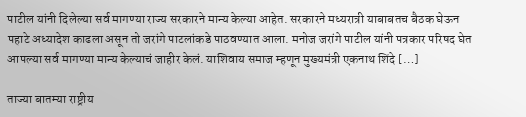पाटील यांनी दिलेल्या सर्व मागण्या राज्य सरकारने मान्य केल्या आहेत. सरकारने मध्यरात्री याबाबतच बैठक घेऊन पहाटे अध्यादेश काढला असून तो जरांगे पाटलांकडे पाठवण्यात आला. मनोज जरांगे पाटील यांनी पत्रकार परिषद घेत आपल्या सर्व मागण्या मान्य केल्याचं जाहीर केलं. याशिवाय समाज म्हणून मुख्यमंत्री एकनाथ शिंदे […]

ताज्या बातम्या राष्ट्रीय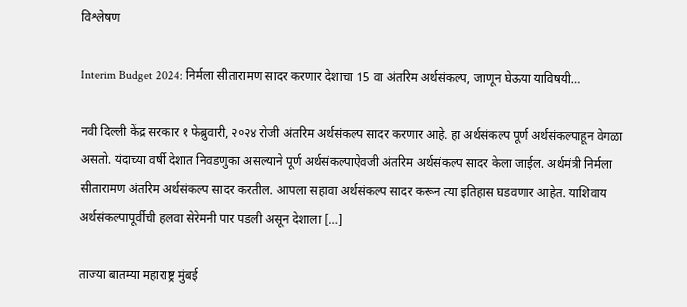विश्लेषण

Interim Budget 2024: निर्मला सीतारामण सादर करणार देशाचा 15 वा अंतरिम अर्थसंकल्प, जाणून घेऊया याविषयी…

नवी दिल्ली केंद्र सरकार १ फेब्रुवारी, २०२४ रोजी अंतरिम अर्थसंकल्प सादर करणार आहे. हा अर्थसंकल्प पूर्ण अर्थसंकल्पाहून वेगळा असतो. यंदाच्या वर्षी देशात निवडणुका असल्याने पूर्ण अर्थसंकल्पाऐवजी अंतरिम अर्थसंकल्प सादर केला जाईल. अर्थमंत्री निर्मला सीतारामण अंतरिम अर्थसंकल्प सादर करतील. आपला सहावा अर्थसंकल्प सादर करून त्या इतिहास घडवणार आहेत. याशिवाय अर्थसंकल्पापूर्वीची हलवा सेरेमनी पार पडली असून देशाला […]

ताज्या बातम्या महाराष्ट्र मुंबई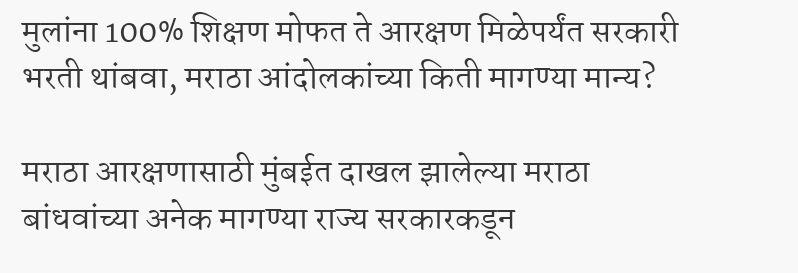मुलांना 100% शिक्षण मोफत ते आरक्षण मिळेपर्यंत सरकारी भरती थांबवा, मराठा आंदोलकांच्या किती मागण्या मान्य?

मराठा आरक्षणासाठी मुंबईत दाखल झालेल्या मराठा बांधवांच्या अनेक मागण्या राज्य सरकारकडून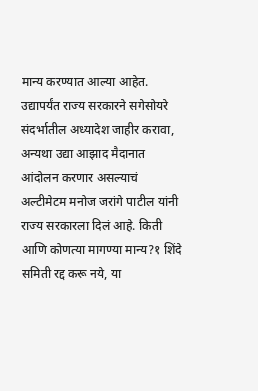मान्य करण्यात आल्या आहेत. उद्यापर्यंत राज्य सरकारने सगेसोयरे संदर्भातील अध्यादेश जाहीर करावा, अन्यथा उद्या आझाद मैदानात आंदोलन करणार असल्याचं अल्टीमेटम मनोज जरांगे पाटील यांनी राज्य सरकारला दिलं आहे. किती आणि कोणत्या मागण्या मान्य?१ शिंदे समिती रद्द करू नये, या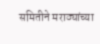समितीने मराठ्यांच्या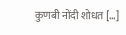कुणबी नोंदी शोधत […]